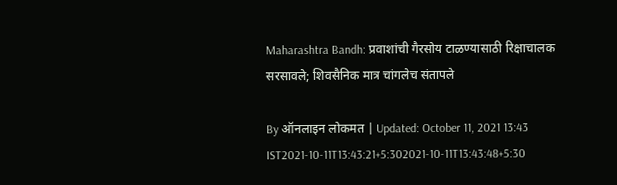Maharashtra Bandh: प्रवाशांची गैरसोय टाळण्यासाठी रिक्षाचालक सरसावले; शिवसैनिक मात्र चांगलेच संतापले

By ऑनलाइन लोकमत | Updated: October 11, 2021 13:43 IST2021-10-11T13:43:21+5:302021-10-11T13:43:48+5:30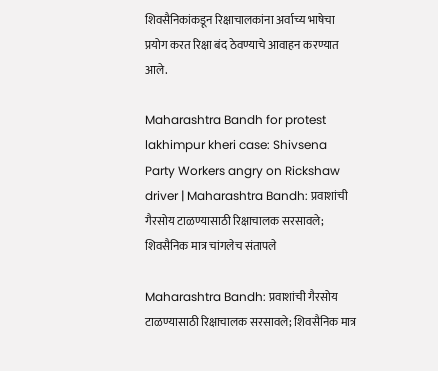शिवसैनिकांकडून रिक्षाचालकांना अर्वाच्य भाषेचा प्रयोग करत रिक्षा बंद ठेवण्याचे आवाहन करण्यात आले.

Maharashtra Bandh for protest lakhimpur kheri case: Shivsena Party Workers angry on Rickshaw driver | Maharashtra Bandh: प्रवाशांची गैरसोय टाळण्यासाठी रिक्षाचालक सरसावले; शिवसैनिक मात्र चांगलेच संतापले

Maharashtra Bandh: प्रवाशांची गैरसोय टाळण्यासाठी रिक्षाचालक सरसावले; शिवसैनिक मात्र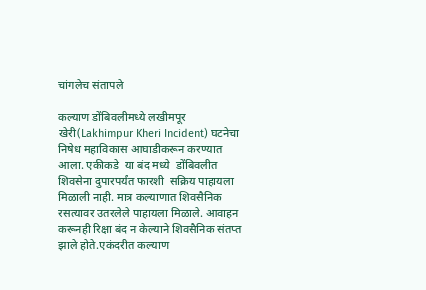चांगलेच संतापले

कल्याण डोंबिवलीमध्ये लखीमपूर खेरी(Lakhimpur Kheri Incident) घटनेचा निषेध महाविकास आघाडीकरून करण्यात आला. एकीकडे  या बंद मध्ये  डोंबिवलीत शिवसेना दुपारपर्यंत फारशी  सक्रिय पाहायला मिळाली नाही. मात्र कल्याणात शिवसैनिक रसत्यावर उतरलेले पाहायला मिळाले. आवाहन करूनही रिक्षा बंद न केल्याने शिवसैनिक संतप्त झाले होते.एकंदरीत कल्याण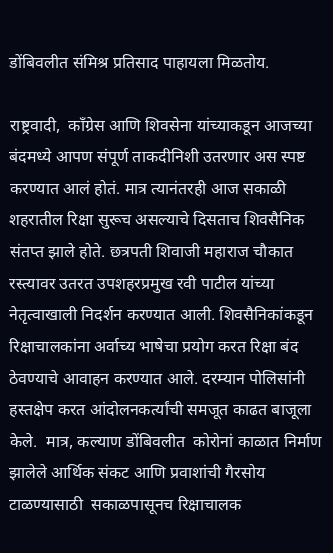डोंबिवलीत संमिश्र प्रतिसाद पाहायला मिळतोय.

राष्ट्रवादी,  काँग्रेस आणि शिवसेना यांच्याकडून आजच्या बंदमध्ये आपण संपूर्ण ताकदीनिशी उतरणार अस स्पष्ट करण्यात आलं होतं. मात्र त्यानंतरही आज सकाळी शहरातील रिक्षा सुरूच असल्याचे दिसताच शिवसैनिक संतप्त झाले होते. छत्रपती शिवाजी महाराज चौकात रस्त्यावर उतरत उपशहरप्रमुख रवी पाटील यांच्या नेतृत्वाखाली निदर्शन करण्यात आली. शिवसैनिकांकडून  रिक्षाचालकांना अर्वाच्य भाषेचा प्रयोग करत रिक्षा बंद ठेवण्याचे आवाहन करण्यात आले. दरम्यान पोलिसांनी हस्तक्षेप करत आंदोलनकर्त्यांची समजूत काढत बाजूला केले.  मात्र, कल्याण डोंबिवलीत  कोरोनां काळात निर्माण झालेले आर्थिक संकट आणि प्रवाशांची गैरसोय टाळण्यासाठी  सकाळपासूनच रिक्षाचालक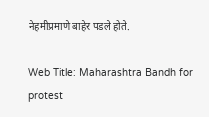नेहमीप्रमाणे बाहेर पडले होते.

Web Title: Maharashtra Bandh for protest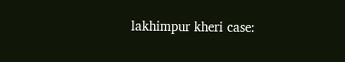lakhimpur kheri case: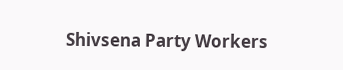Shivsena Party Workers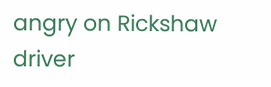angry on Rickshaw driver